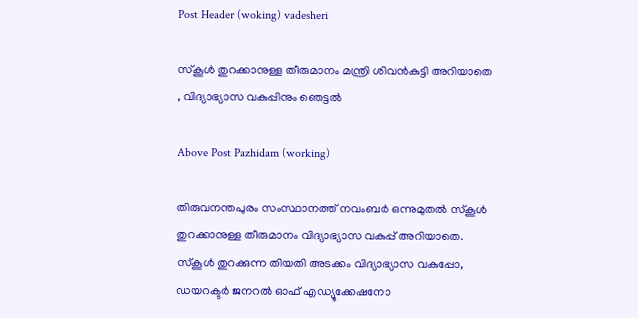Post Header (woking) vadesheri

സ്‌കൂള്‍ തുറക്കാനുള്ള തീരുമാനം മന്ത്രി ശിവൻകുട്ടി അറിയാതെ , വിദ്യാഭ്യാസ വകുപ്പിനും ഞെട്ടൽ

Above Post Pazhidam (working)

തിരുവനന്തപുരം സംസ്ഥാനത്ത് നവംബര്‍ ഒന്നുമുതല്‍ സ്‌കൂള്‍ തുറക്കാനുള്ള തീരുമാനം വിദ്യാഭ്യാസ വകുപ്പ് അറിയാതെ. സ്കൂള്‍ തുറക്കുന്ന തിയതി അടക്കം വിദ്യാഭ്യാസ വകുപ്പോ, ഡയറക്ടര്‍ ജനറല്‍ ഓഫ് എഡ്യൂക്കേഷനോ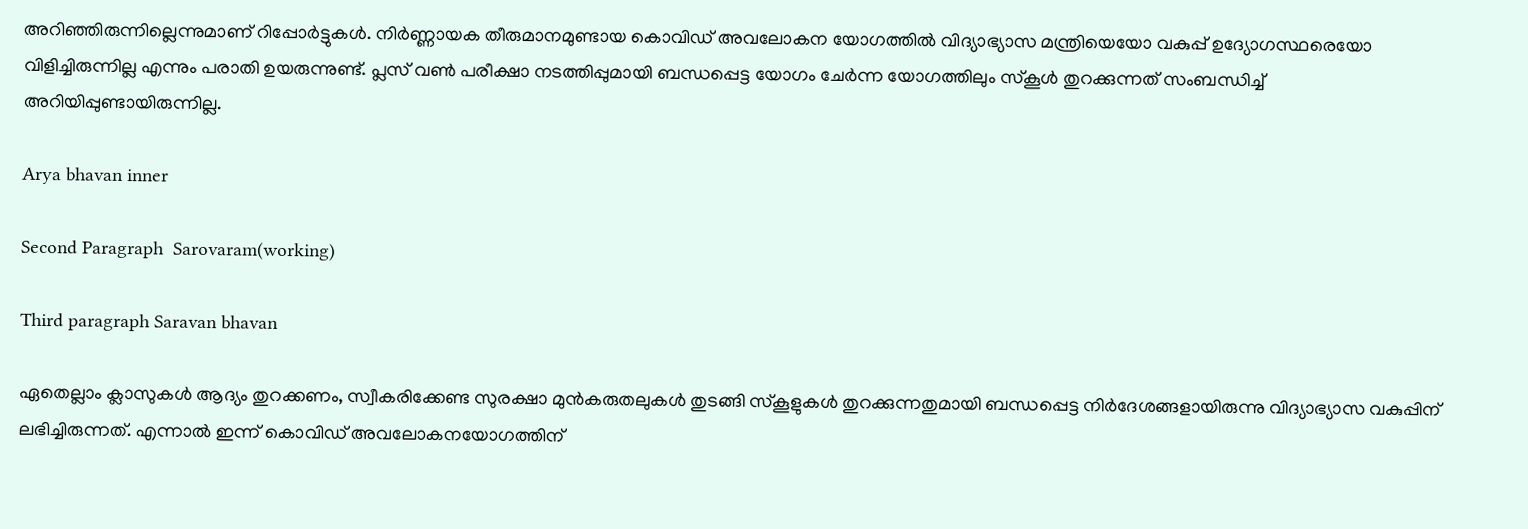അറിഞ്ഞിരുന്നില്ലെന്നുമാണ് റിപ്പോര്‍ട്ടുകള്‍. നിർണ്ണായക തീരുമാനമുണ്ടായ കൊവിഡ് അവലോകന യോഗത്തില്‍ വിദ്യാഭ്യാസ മന്ത്രിയെയോ വകുപ്പ് ഉദ്യോഗസ്ഥരെയോ വിളിച്ചിരുന്നില്ല എന്നും പരാതി ഉയരുന്നുണ്ട്. പ്ലസ് വൺ പരീക്ഷാ നടത്തിപ്പുമായി ബന്ധപ്പെട്ട യോഗം ചേർന്ന യോഗത്തിലും സ്കൂള്‍ തുറക്കുന്നത് സംബന്ധിച്ച് അറിയിപ്പുണ്ടായിരുന്നില്ല.

Arya bhavan inner

Second Paragraph  Sarovaram(working)

Third paragraph Saravan bhavan

ഏതെല്ലാം ക്ലാസുകള്‍ ആദ്യം തുറക്കണം, സ്വീകരിക്കേണ്ട സുരക്ഷാ മുന്‍കരുതലുകള്‍ തുടങ്ങി സ്കൂളുകള്‍ തുറക്കുന്നതുമായി ബന്ധപ്പെട്ട നിർദേശങ്ങളായിരുന്നു വിദ്യാഭ്യാസ വകുപ്പിന് ലഭിച്ചിരുന്നത്. എന്നാല്‍ ഇന്ന് കൊവിഡ് അവലോകനയോഗത്തിന്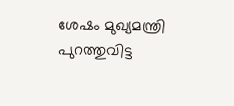ശേഷം മുഖ്യമന്ത്രി പുറത്തുവിട്ട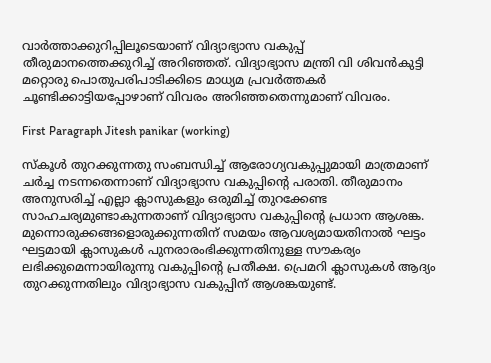വാര്‍ത്താക്കുറിപ്പിലൂടെയാണ് വിദ്യാഭ്യാസ വകുപ്പ് തീരുമാനത്തെക്കുറിച്ച് അറിഞ്ഞത്. വിദ്യാഭ്യാസ മന്ത്രി വി ശിവന്‍കുട്ടി മറ്റൊരു പൊതുപരിപാടിക്കിടെ മാധ്യമ പ്രവര്‍ത്തകര്‍ ചൂണ്ടിക്കാട്ടിയപ്പോഴാണ് വിവരം അറിഞ്ഞതെന്നുമാണ് വിവരം.

First Paragraph Jitesh panikar (working)

സ്കൂള്‍ തുറക്കുന്നതു സംബന്ധിച്ച് ആരോഗ്യവകുപ്പുമായി മാത്രമാണ് ചർച്ച നടന്നതെന്നാണ് വിദ്യാഭ്യാസ വകുപ്പിന്റെ പരാതി. തീരുമാനം അനുസരിച്ച് എല്ലാ ക്ലാസുകളും ഒരുമിച്ച് തുറക്കേണ്ട സാഹചര്യമുണ്ടാകുന്നതാണ് വിദ്യാഭ്യാസ വകുപ്പിന്റെ പ്രധാന ആശങ്ക. മുന്നൊരുക്കങ്ങളൊരുക്കുന്നതിന് സമയം ആവശ്യമായതിനാല്‍ ഘട്ടം ഘട്ടമായി ക്ലാസുകള്‍ പുനരാരംഭിക്കുന്നതിനുള്ള സൗകര്യം ലഭിക്കുമെന്നായിരുന്നു വകുപ്പിന്റെ പ്രതീക്ഷ. പ്രെമറി ക്ലാസുകള്‍ ആദ്യം തുറക്കുന്നതിലും വിദ്യാഭ്യാസ വകുപ്പിന് ആശങ്കയുണ്ട്.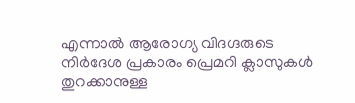എന്നാല്‍ ആരോഗ്യ വിദഗ്ദരുടെ നിർദേശ പ്രകാരം പ്രെമറി ക്ലാസുകള്‍ തുറക്കാനുള്ള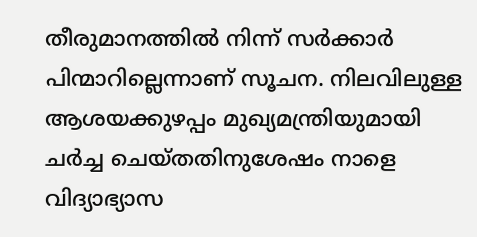തീരുമാനത്തില്‍ നിന്ന് സർക്കാർ പിന്മാറില്ലെന്നാണ് സൂചന. നിലവിലുള്ള ആശയക്കുഴപ്പം മുഖ്യമന്ത്രിയുമായി ചർച്ച ചെയ്തതിനുശേഷം നാളെ വിദ്യാഭ്യാസ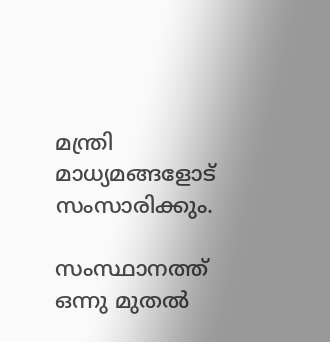മന്ത്രി മാധ്യമങ്ങളോട് സംസാരിക്കും.

സംസ്ഥാനത്ത് ഒന്നു മുതല്‍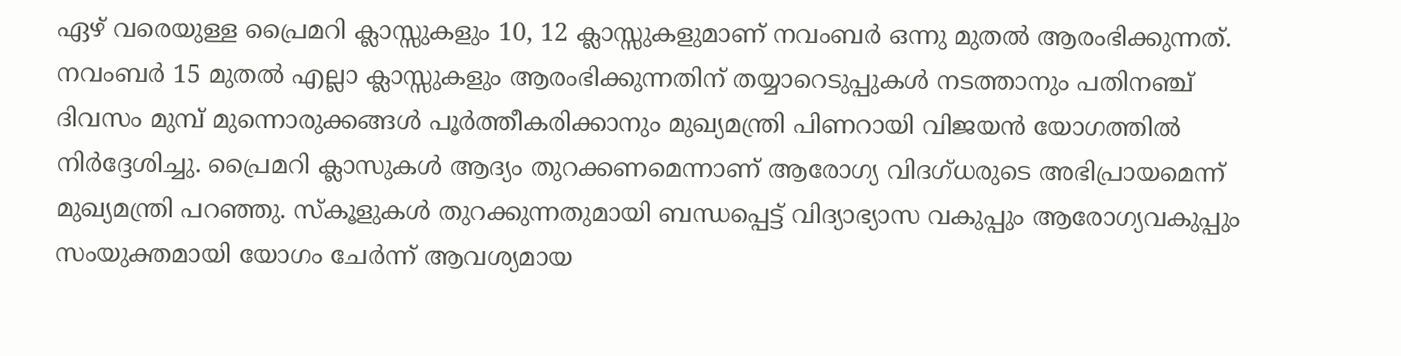ഏഴ് വരെയുള്ള പ്രൈമറി ക്ലാസ്സുകളും 10, 12 ക്ലാസ്സുകളുമാണ് നവംബര്‍ ഒന്നു മുതല്‍ ആരംഭിക്കുന്നത്. നവംബര്‍ 15 മുതല്‍ എല്ലാ ക്ലാസ്സുകളും ആരംഭിക്കുന്നതിന് തയ്യാറെടുപ്പുകള്‍ നടത്താനും പതിനഞ്ച് ദിവസം മുമ്പ് മുന്നൊരുക്കങ്ങള്‍ പൂര്‍ത്തീകരിക്കാനും മുഖ്യമന്ത്രി പിണറായി വിജയന്‍ യോഗത്തില്‍ നിര്‍ദ്ദേശിച്ചു. പ്രൈമറി ക്ലാസുകൾ ആദ്യം തുറക്കണമെന്നാണ് ആരോഗ്യ വിദഗ്ധരുടെ അഭിപ്രായമെന്ന് മുഖ്യമന്ത്രി പറഞ്ഞു. സ്‌കൂളുകള്‍ തുറക്കുന്നതുമായി ബന്ധപ്പെട്ട് വിദ്യാഭ്യാസ വകുപ്പും ആരോഗ്യവകുപ്പും സംയുക്തമായി യോഗം ചേര്‍ന്ന് ആവശ്യമായ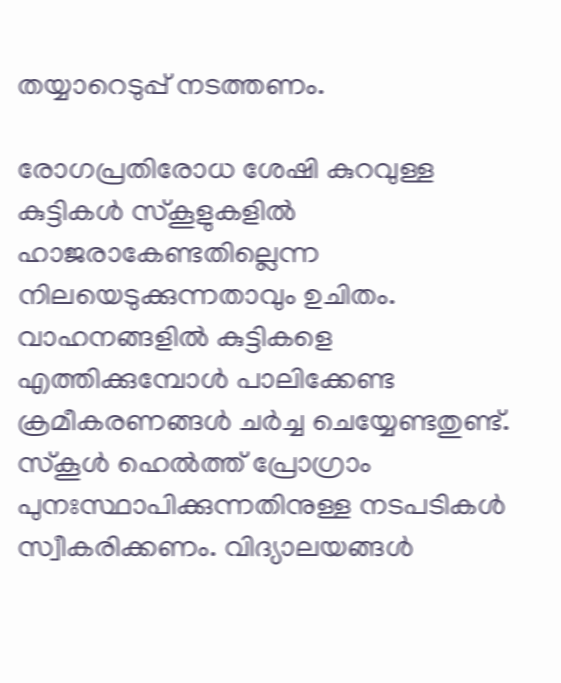തയ്യാറെടുപ്പ് നടത്തണം.

രോഗപ്രതിരോധ ശേഷി കുറവുള്ള കുട്ടികള്‍ സ്‌കൂളുകളില്‍ ഹാജരാകേണ്ടതില്ലെന്ന നിലയെടുക്കുന്നതാവും ഉചിതം. വാഹനങ്ങളില്‍ കുട്ടികളെ എത്തിക്കുമ്പോള്‍ പാലിക്കേണ്ട ക്രമീകരണങ്ങള്‍ ചര്‍ച്ച ചെയ്യേണ്ടതുണ്ട്. സ്‌കൂള്‍ ഹെല്‍ത്ത് പ്രോഗ്രാം പുനഃസ്ഥാപിക്കുന്നതിനുള്ള നടപടികള്‍ സ്വീകരിക്കണം. വിദ്യാലയങ്ങള്‍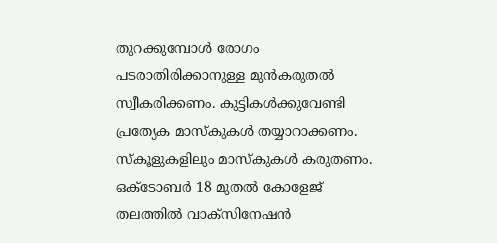തുറക്കുമ്പോള്‍ രോഗം പടരാതിരിക്കാനുള്ള മുന്‍കരുതല്‍ സ്വീകരിക്കണം. കുട്ടികള്‍ക്കുവേണ്ടി പ്രത്യേക മാസ്‌കുകള്‍ തയ്യാറാക്കണം. സ്‌കൂളുകളിലും മാസ്‌കുകള്‍ കരുതണം. ഒക്‌ടോബര്‍ 18 മുതല്‍ കോളേജ് തലത്തില്‍ വാക്‌സിനേഷന്‍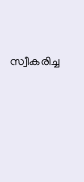സ്വീകരിച്ച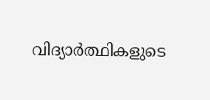വിദ്യാര്‍ത്ഥികളുടെ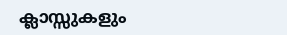ക്ലാസ്സുകളും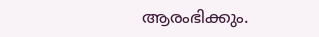ആരംഭിക്കും.